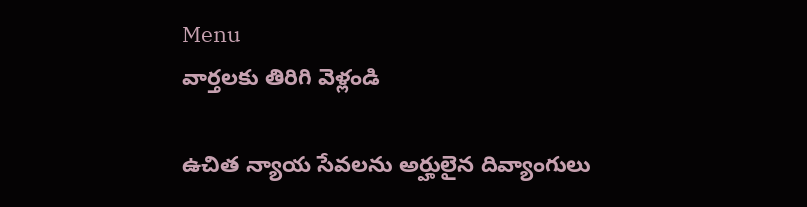Menu
వార్తలకు తిరిగి వెళ్లండి

ఉచిత న్యాయ సేవలను అర్హులైన దివ్యాంగులు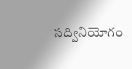సద్వినియోగం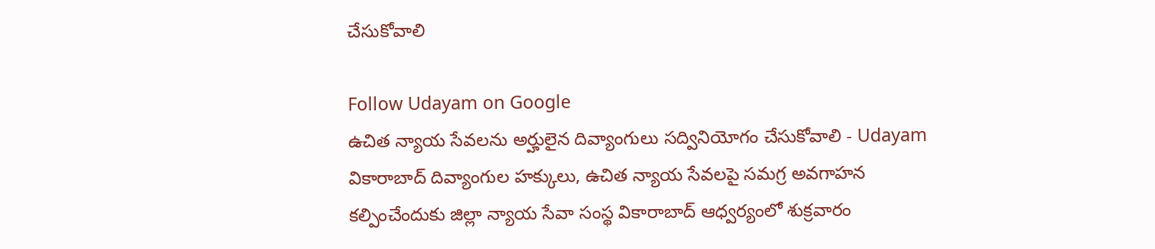చేసుకోవాలి

Follow Udayam on Google
ఉచిత న్యాయ సేవలను అర్హులైన దివ్యాంగులు సద్వినియోగం చేసుకోవాలి - Udayam
వికారాబాద్ దివ్యాంగుల హక్కులు, ఉచిత న్యాయ సేవలపై సమగ్ర అవగాహన కల్పించేందుకు జిల్లా న్యాయ సేవా సంస్థ వికారాబాద్ ఆధ్వర్యంలో శుక్రవారం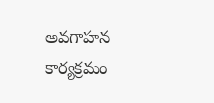అవగాహన కార్యక్రమం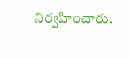నిర్వహించారు.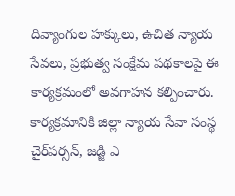దివ్యాంగుల హక్కులు, ఉచిత న్యాయ సేవలు, ప్రభుత్వ సంక్షేమ పథకాలపై ఈ కార్యక్రమంలో అవగాహన కల్పించారు. కార్యక్రమానికి జిల్లా న్యాయ సేవా సంస్థ చైర్‌పర్సన్, జడ్జి ఎ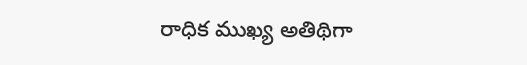రాధిక ముఖ్య అతిథిగా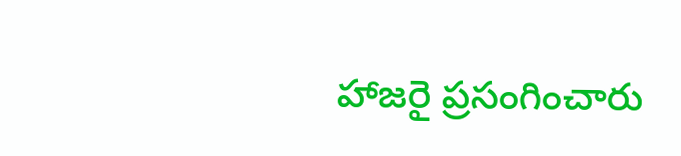హాజరై ప్రసంగించారు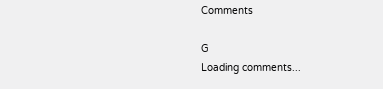Comments

G
Loading comments...